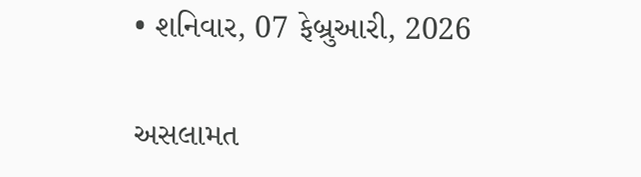• શનિવાર, 07 ફેબ્રુઆરી, 2026

અસલામત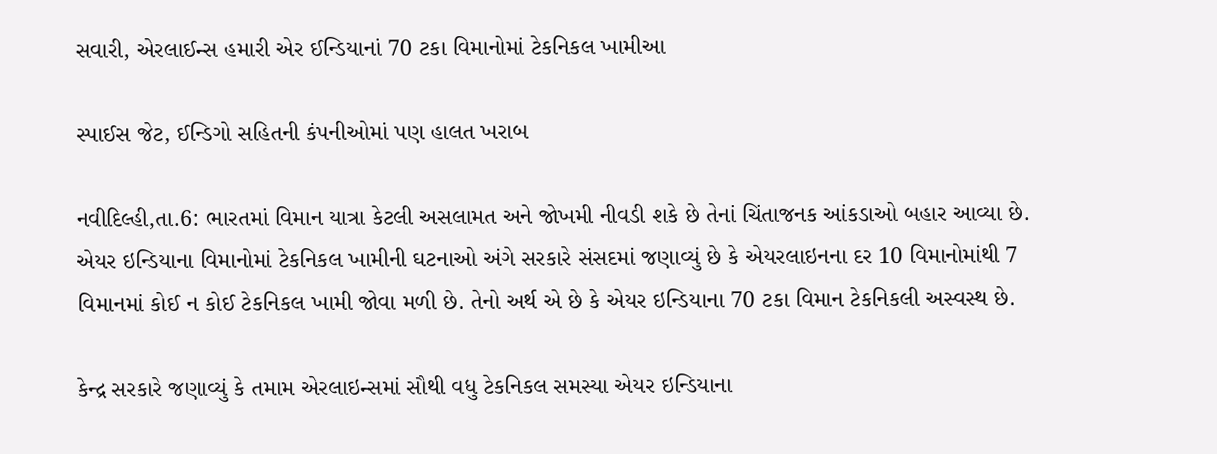સવારી, એરલાઈન્સ હમારી એર ઈન્ડિયાનાં 70 ટકા વિમાનોમાં ટેકનિકલ ખામીઆ

સ્પાઈસ જેટ, ઈન્ડિગો સહિતની કંપનીઓમાં પણ હાલત ખરાબ

નવીદિલ્હી,તા.6: ભારતમાં વિમાન યાત્રા કેટલી અસલામત અને જોખમી નીવડી શકે છે તેનાં ચિંતાજનક આંકડાઓ બહાર આવ્યા છે. એયર ઇન્ડિયાના વિમાનોમાં ટેકનિકલ ખામીની ઘટનાઓ અંગે સરકારે સંસદમાં જણાવ્યું છે કે એયરલાઇનના દર 10 વિમાનોમાંથી 7 વિમાનમાં કોઈ ન કોઈ ટેકનિકલ ખામી જોવા મળી છે. તેનો અર્થ એ છે કે એયર ઇન્ડિયાના 70 ટકા વિમાન ટેકનિકલી અસ્વસ્થ છે.

કેન્દ્ર સરકારે જણાવ્યું કે તમામ એરલાઇન્સમાં સૌથી વધુ ટેકનિકલ સમસ્યા એયર ઇન્ડિયાના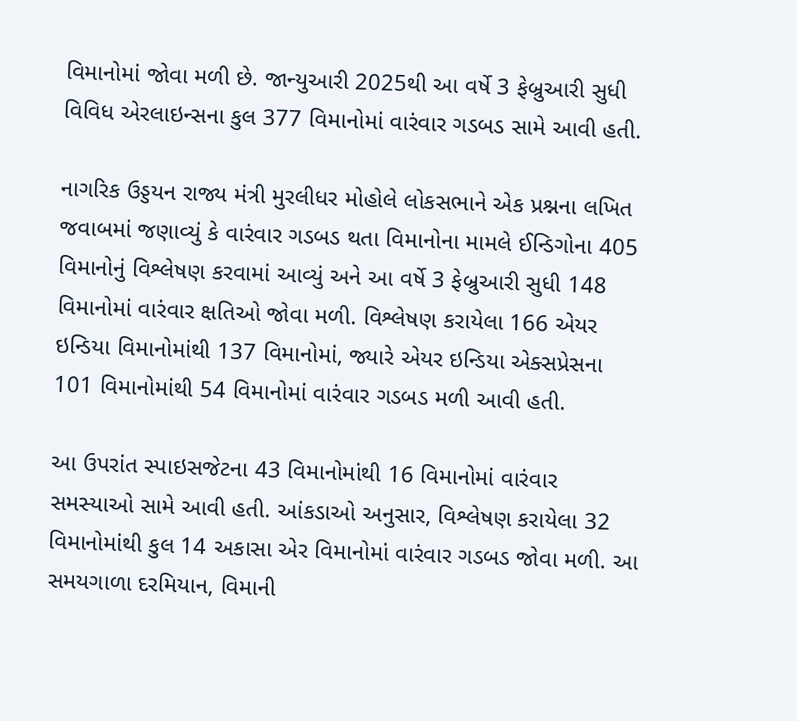વિમાનોમાં જોવા મળી છે. જાન્યુઆરી 2025થી આ વર્ષે 3 ફેબ્રુઆરી સુધી વિવિધ એરલાઇન્સના કુલ 377 વિમાનોમાં વારંવાર ગડબડ સામે આવી હતી.

નાગરિક ઉડ્ડયન રાજ્ય મંત્રી મુરલીધર મોહોલે લોકસભાને એક પ્રશ્નના લખિત જવાબમાં જણાવ્યું કે વારંવાર ગડબડ થતા વિમાનોના મામલે ઈન્ડિગોના 405 વિમાનોનું વિશ્લેષણ કરવામાં આવ્યું અને આ વર્ષે 3 ફેબ્રુઆરી સુધી 148 વિમાનોમાં વારંવાર ક્ષતિઓ જોવા મળી. વિશ્લેષણ કરાયેલા 166 એયર ઇન્ડિયા વિમાનોમાંથી 137 વિમાનોમાં, જ્યારે એયર ઇન્ડિયા એક્સપ્રેસના 101 વિમાનોમાંથી 54 વિમાનોમાં વારંવાર ગડબડ મળી આવી હતી.

આ ઉપરાંત સ્પાઇસજેટના 43 વિમાનોમાંથી 16 વિમાનોમાં વારંવાર સમસ્યાઓ સામે આવી હતી. આંકડાઓ અનુસાર, વિશ્લેષણ કરાયેલા 32 વિમાનોમાંથી કુલ 14 અકાસા એર વિમાનોમાં વારંવાર ગડબડ જોવા મળી. આ સમયગાળા દરમિયાન, વિમાની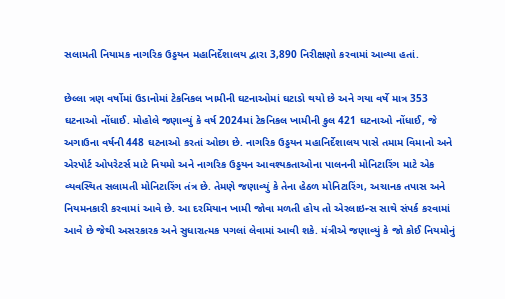સલામતી નિયામક નાગરિક ઉડ્ડયન મહાનિર્દેશાલય દ્વારા 3,890 નિરીક્ષણો કરવામાં આવ્યા હતાં.

છેલ્લા ત્રણ વર્ષોમાં ઉડાનોમાં ટેકનિકલ ખામીની ઘટનાઓમાં ઘટાડો થયો છે અને ગયા વર્ષે માત્ર 353 ઘટનાઓ નોંધાઈ. મોહોલે જણાવ્યું કે વર્ષ 2024માં ટેકનિકલ ખામીની કુલ 421 ઘટનાઓ નોંધાઈ, જે અગાઉના વર્ષની 448 ઘટનાઓ કરતાં ઓછા છે. નાગરિક ઉડ્ડયન મહાનિર્દેશાલય પાસે તમામ વિમાનો અને એરપોર્ટ ઓપરેટર્સ માટે નિયમો અને નાગરિક ઉડ્ડયન આવશ્યકતાઓના પાલનની મોનિટારિંગ માટે એક વ્યવસ્થિત સલામતી મોનિટારિંગ તંત્ર છે. તેમણે જણાવ્યું કે તેના હેઠળ મોનિટારિંગ, અચાનક તપાસ અને નિયમનકારી કરવામાં આવે છે. આ દરમિયાન ખામી જોવા મળતી હોય તો એરલાઇન્સ સાથે સંપર્ક કરવામાં આવે છે જેથી અસરકારક અને સુધારાત્મક પગલાં લેવામાં આવી શકે. મંત્રીએ જણાવ્યું કે જો કોઈ નિયમોનું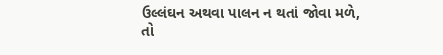ઉલ્લંઘન અથવા પાલન ન થતાં જોવા મળે, તો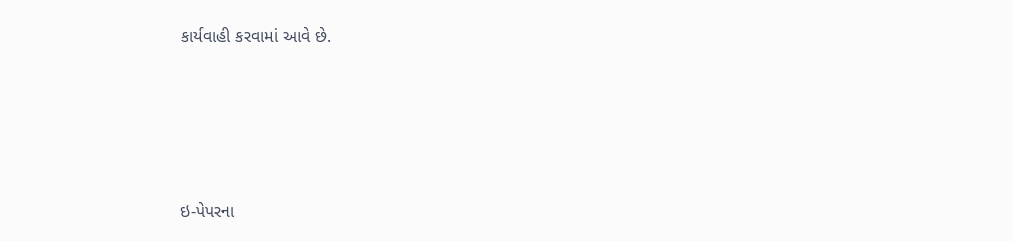કાર્યવાહી કરવામાં આવે છે.





ઇ-પેપરના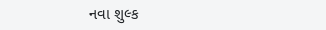નવા શુલ્ક